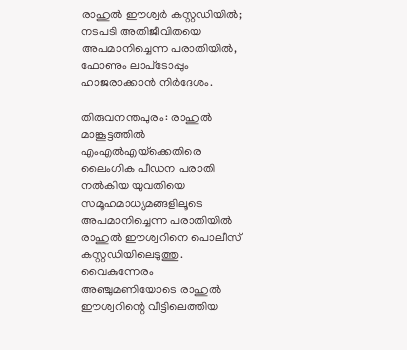രാഹുല്‍ ഈശ്വര്‍ കസ്റ്റഡിയില്‍; നടപടി അതിജീവിതയെ അപമാനിച്ചെന്ന പരാതിയില്‍, ഫോണും ലാപ്‌ടോപ്പും ഹാജരാക്കാന്‍ നിര്‍ദേശം.

തിരുവനന്തപുരം: രാഹുല്‍ മാങ്കൂട്ടത്തില്‍ എംഎല്‍എയ്‌ക്കെതിരെ ലൈംഗിക പീഡന പരാതി നല്‍കിയ യുവതിയെ സമൂഹമാധ്യമങ്ങളിലൂടെ അപമാനിച്ചെന്ന പരാതിയില്‍ രാഹുല്‍ ഈശ്വറിനെ പൊലീസ് കസ്റ്റഡിയിലെടുത്തു. വൈകുന്നേരം അഞ്ചുമണിയോടെ രാഹുല്‍ ഈശ്വറിന്റെ വീട്ടിലെത്തിയ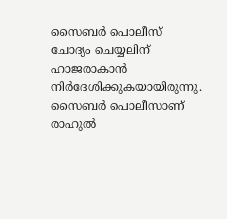സൈബര്‍ പൊലീസ് ചോദ്യം ചെയ്യലിന് ഹാജരാകാന്‍ നിര്‍ദേശിക്കുകയായിരുന്നു. സൈബര്‍ പൊലീസാണ് രാഹുല്‍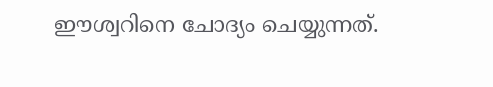ഈശ്വറിനെ ചോദ്യം ചെയ്യുന്നത്.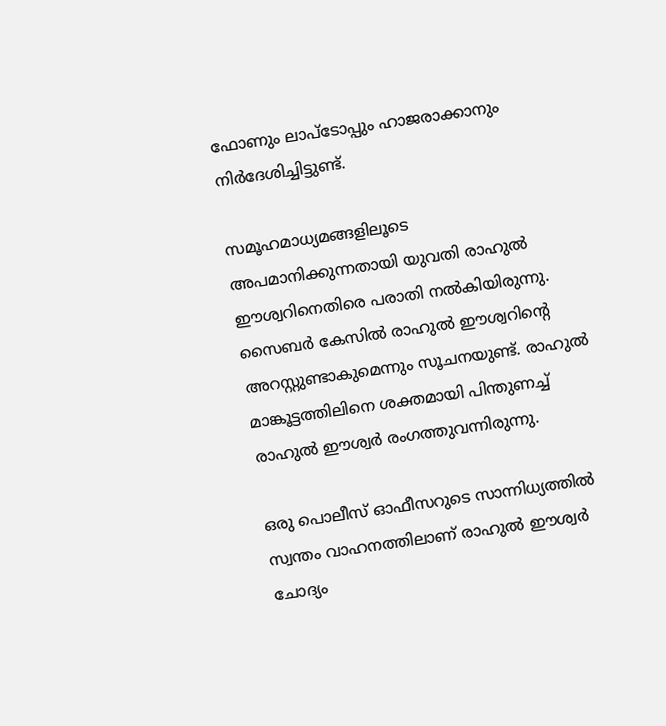ഫോണും ലാപ്‌ടോപ്പും ഹാജരാക്കാനും നിര്‍ദേശിച്ചിട്ടുണ്ട്.

സമൂഹമാധ്യമങ്ങളിലൂടെ അപമാനിക്കുന്നതായി യുവതി രാഹുല്‍ ഈശ്വറിനെതിരെ പരാതി നല്‍കിയിരുന്നു. സൈബര്‍ കേസില്‍ രാഹുല്‍ ഈശ്വറിന്റെ അറസ്റ്റുണ്ടാകുമെന്നും സൂചനയുണ്ട്. രാഹുല്‍ മാങ്കൂട്ടത്തിലിനെ ശക്തമായി പിന്തുണച്ച് രാഹുല്‍ ഈശ്വര്‍ രംഗത്തുവന്നിരുന്നു.

ഒരു പൊലീസ് ഓഫീസറുടെ സാന്നിധ്യത്തില്‍ സ്വന്തം വാഹനത്തിലാണ് രാഹുല്‍ ഈശ്വര്‍ ചോദ്യം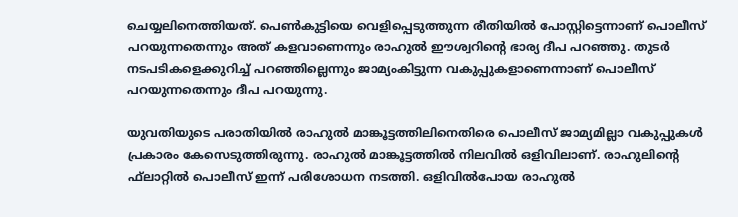ചെയ്യലിനെത്തിയത്. പെണ്‍കുട്ടിയെ വെളിപ്പെടുത്തുന്ന രീതിയില്‍ പോസ്റ്റിട്ടെന്നാണ് പൊലീസ് പറയുന്നതെന്നും അത് കളവാണെന്നും രാഹുല്‍ ഈശ്വറിന്റെ ഭാര്യ ദീപ പറഞ്ഞു. തുടര്‍ നടപടികളെക്കുറിച്ച് പറഞ്ഞില്ലെന്നും ജാമ്യംകിട്ടുന്ന വകുപ്പുകളാണെന്നാണ് പൊലീസ് പറയുന്നതെന്നും ദീപ പറയുന്നു.

യുവതിയുടെ പരാതിയില്‍ രാഹുല്‍ മാങ്കൂട്ടത്തിലിനെതിരെ പൊലീസ് ജാമ്യമില്ലാ വകുപ്പുകള്‍ പ്രകാരം കേസെടുത്തിരുന്നു. രാഹുല്‍ മാങ്കൂട്ടത്തില്‍ നിലവില്‍ ഒളിവിലാണ്. രാഹുലിന്റെ ഫ്‌ലാറ്റില്‍ പൊലീസ് ഇന്ന് പരിശോധന നടത്തി. ഒളിവില്‍പോയ രാഹുല്‍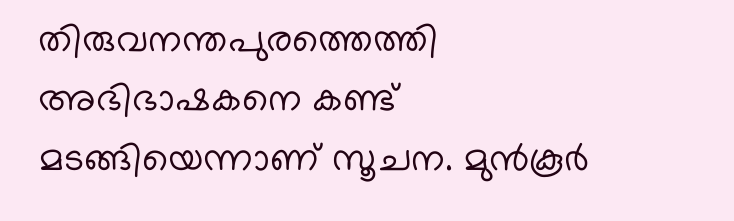തിരുവനന്തപുരത്തെത്തി അഭിഭാഷകനെ കണ്ട് മടങ്ങിയെന്നാണ് സൂചന. മുന്‍കൂര്‍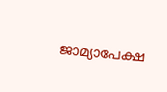ജാമ്യാപേക്ഷ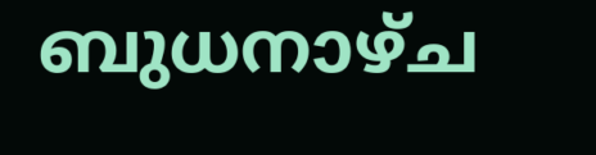ബുധനാഴ്ച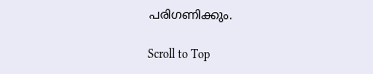പരിഗണിക്കും.

Scroll to Top